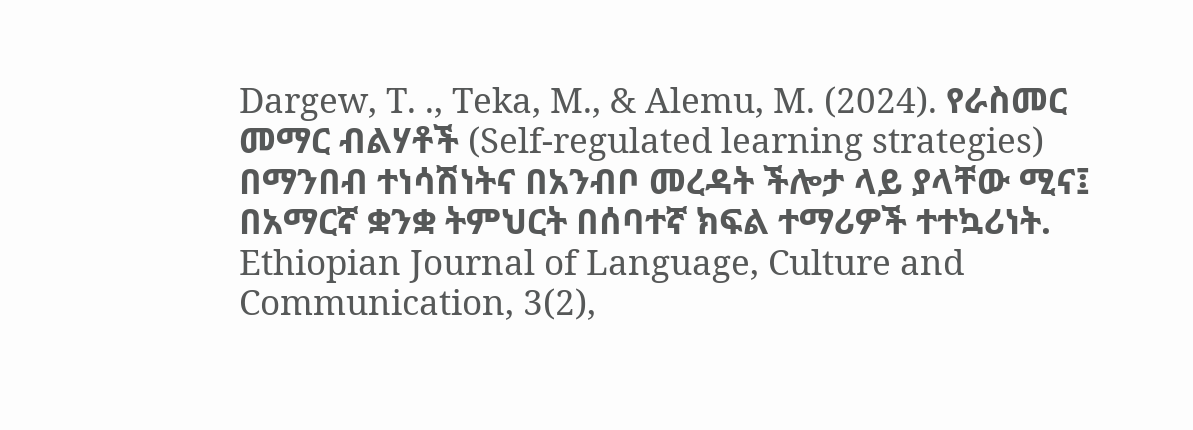Dargew, T. ., Teka, M., & Alemu, M. (2024). የራስመር መማር ብልሃቶች (Self-regulated learning strategies) በማንበብ ተነሳሽነትና በአንብቦ መረዳት ችሎታ ላይ ያላቸው ሚና፤ በአማርኛ ቋንቋ ትምህርት በሰባተኛ ክፍል ተማሪዎች ተተኳሪነት. Ethiopian Journal of Language, Culture and Communication, 3(2),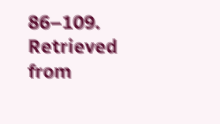86–109. Retrieved from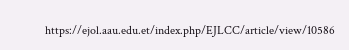https://ejol.aau.edu.et/index.php/EJLCC/article/view/10586